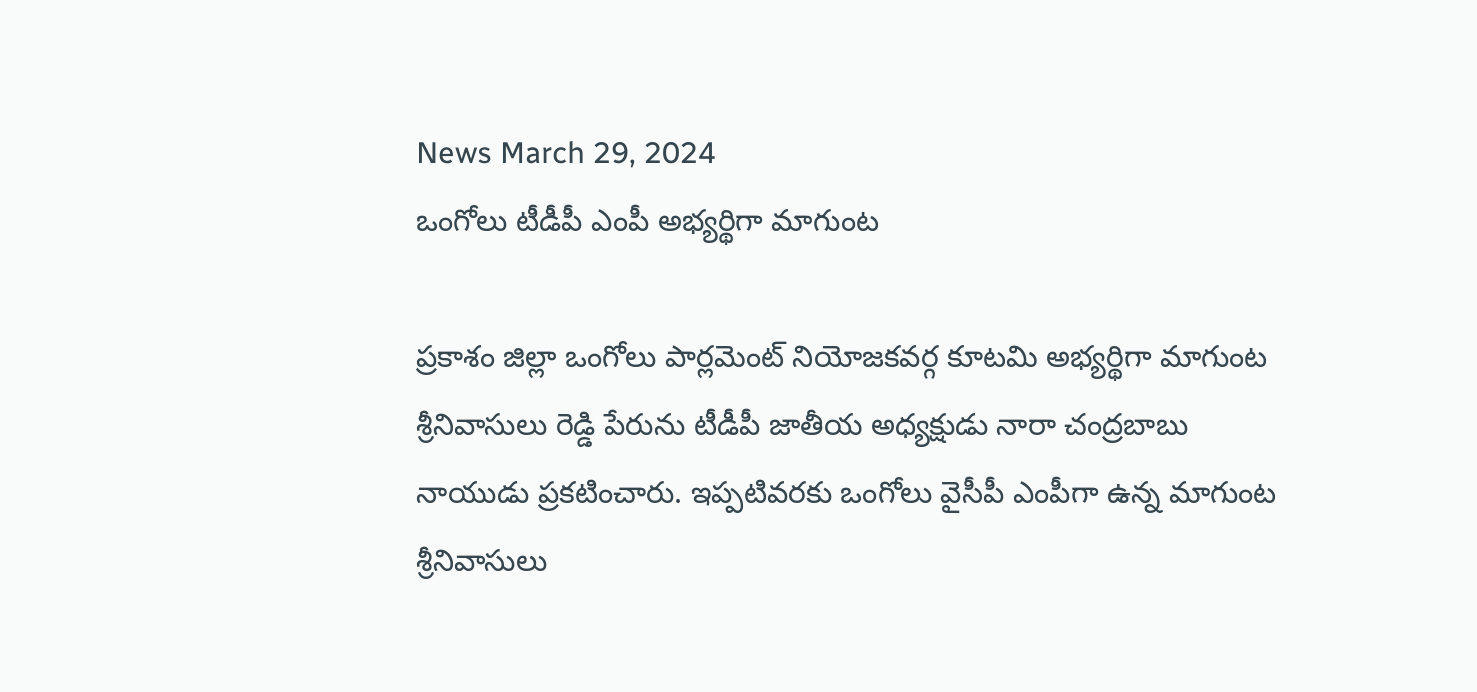News March 29, 2024
ఒంగోలు టీడీపీ ఎంపీ అభ్యర్థిగా మాగుంట

ప్రకాశం జిల్లా ఒంగోలు పార్లమెంట్ నియోజకవర్గ కూటమి అభ్యర్థిగా మాగుంట శ్రీనివాసులు రెడ్డి పేరును టీడీపీ జాతీయ అధ్యక్షుడు నారా చంద్రబాబు నాయుడు ప్రకటించారు. ఇప్పటివరకు ఒంగోలు వైసీపీ ఎంపీగా ఉన్న మాగుంట శ్రీనివాసులు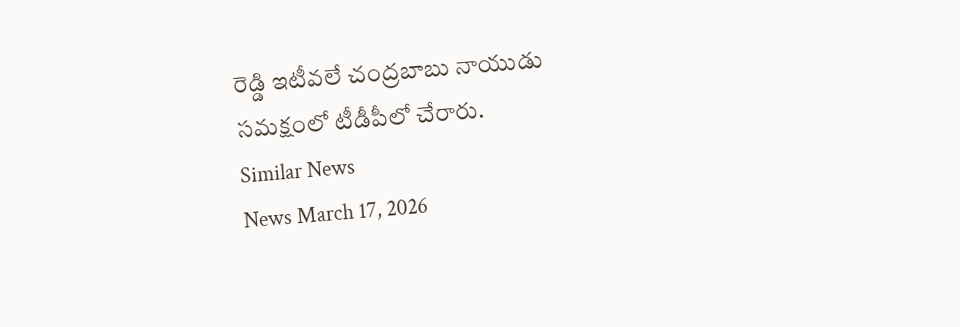రెడ్డి ఇటీవలే చంద్రబాబు నాయుడు సమక్షంలో టీడీపీలో చేరారు.
Similar News
News March 17, 2026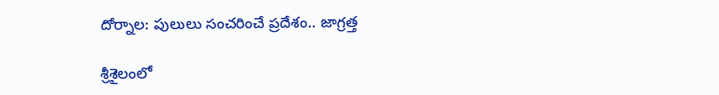దోర్నాల: పులులు సంచరించే ప్రదేశం.. జాగ్రత్త

శ్రీశైలంలో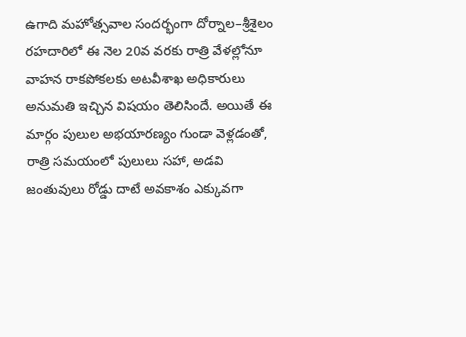ఉగాది మహోత్సవాల సందర్భంగా దోర్నాల–శ్రీశైలం రహదారిలో ఈ నెల 20వ వరకు రాత్రి వేళల్లోనూ వాహన రాకపోకలకు అటవీశాఖ అధికారులు అనుమతి ఇచ్చిన విషయం తెలిసిందే. అయితే ఈ మార్గం పులుల అభయారణ్యం గుండా వెళ్లడంతో, రాత్రి సమయంలో పులులు సహా, అడవి జంతువులు రోడ్డు దాటే అవకాశం ఎక్కువగా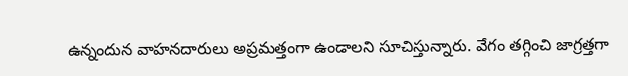ఉన్నందున వాహనదారులు అప్రమత్తంగా ఉండాలని సూచిస్తున్నారు. వేగం తగ్గించి జాగ్రత్తగా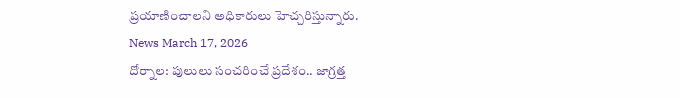ప్రయాణించాలని అధికారులు హెచ్చరిస్తున్నారు.
News March 17, 2026
దోర్నాల: పులులు సంచరించే ప్రదేశం.. జాగ్రత్త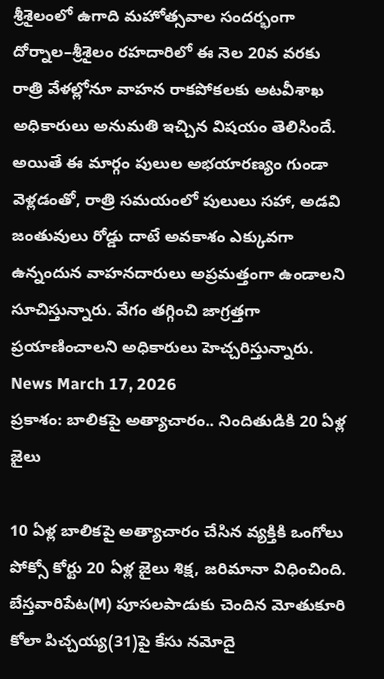శ్రీశైలంలో ఉగాది మహోత్సవాల సందర్భంగా దోర్నాల–శ్రీశైలం రహదారిలో ఈ నెల 20వ వరకు రాత్రి వేళల్లోనూ వాహన రాకపోకలకు అటవీశాఖ అధికారులు అనుమతి ఇచ్చిన విషయం తెలిసిందే. అయితే ఈ మార్గం పులుల అభయారణ్యం గుండా వెళ్లడంతో, రాత్రి సమయంలో పులులు సహా, అడవి జంతువులు రోడ్డు దాటే అవకాశం ఎక్కువగా ఉన్నందున వాహనదారులు అప్రమత్తంగా ఉండాలని సూచిస్తున్నారు. వేగం తగ్గించి జాగ్రత్తగా ప్రయాణించాలని అధికారులు హెచ్చరిస్తున్నారు.
News March 17, 2026
ప్రకాశం: బాలికపై అత్యాచారం.. నిందితుడికి 20 ఏళ్ల జైలు

10 ఏళ్ల బాలికపై అత్యాచారం చేసిన వ్యక్తికి ఒంగోలు పోక్సో కోర్టు 20 ఏళ్ల జైలు శిక్ష, జరిమానా విధించింది. బేస్తవారిపేట(M) పూసలపాడుకు చెందిన మోతుకూరి కోలా పిచ్చయ్య(31)పై కేసు నమోదై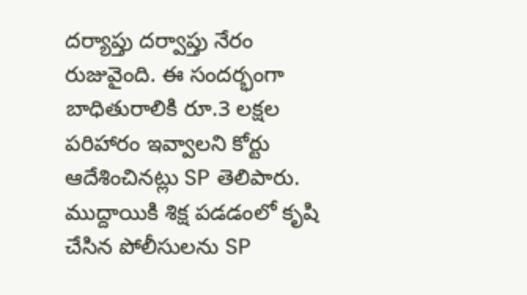దర్యాప్తు దర్వాప్తు నేరం రుజువైంది. ఈ సందర్భంగా బాధితురాలికి రూ.3 లక్షల పరిహారం ఇవ్వాలని కోర్టు ఆదేశించినట్లు SP తెలిపారు. ముద్దాయికి శిక్ష పడడంలో కృషి చేసిన పోలీసులను SP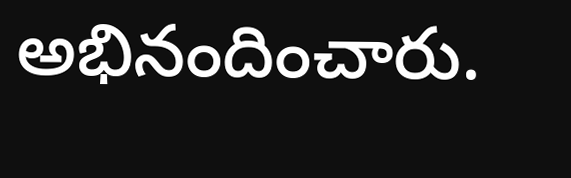అభినందించారు.